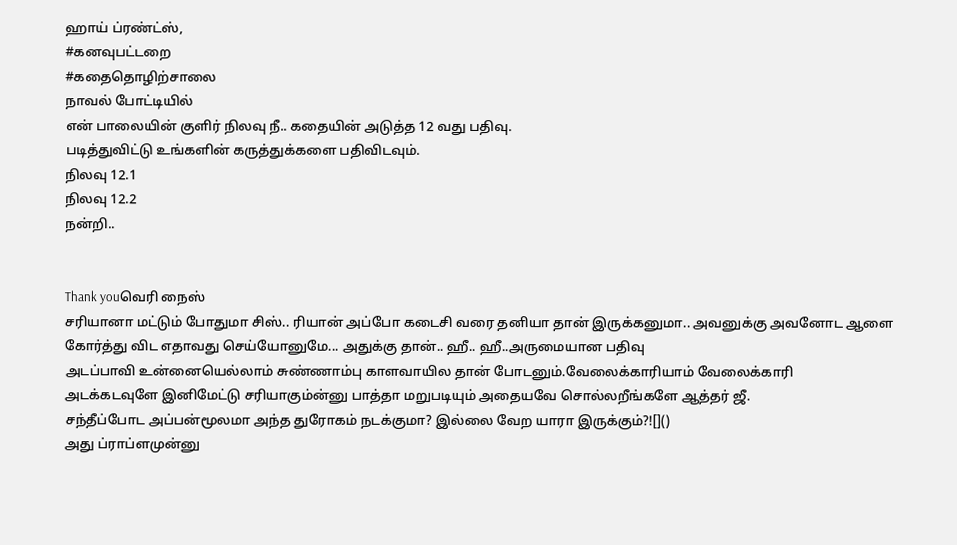ஹாய் ப்ரண்ட்ஸ்,
#கனவுபட்டறை
#கதைதொழிற்சாலை
நாவல் போட்டியில்
என் பாலையின் குளிர் நிலவு நீ.. கதையின் அடுத்த 12 வது பதிவு.
படித்துவிட்டு உங்களின் கருத்துக்களை பதிவிடவும்.
நிலவு 12.1
நிலவு 12.2
நன்றி..


Thank youவெரி நைஸ்
சரியானா மட்டும் போதுமா சிஸ்.. ரியான் அப்போ கடைசி வரை தனியா தான் இருக்கனுமா.. அவனுக்கு அவனோட ஆளை கோர்த்து விட எதாவது செய்யோனுமே... அதுக்கு தான்.. ஹீ.. ஹீ..அருமையான பதிவு
அடப்பாவி உன்னையெல்லாம் சுண்ணாம்பு காளவாயில தான் போடனும்.வேலைக்காரியாம் வேலைக்காரி
அடக்கடவுளே இனிமேட்டு சரியாகும்ன்னு பாத்தா மறுபடியும் அதையவே சொல்லறீங்களே ஆத்தர் ஜீ.
சந்தீப்போட அப்பன்மூலமா அந்த துரோகம் நடக்குமா? இல்லை வேற யாரா இருக்கும்?![]()
அது ப்ராப்ளமுன்னு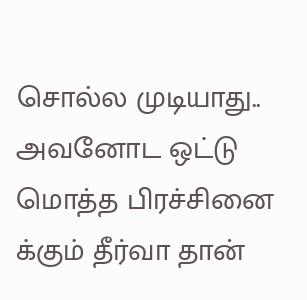சொல்ல முடியாது.. அவனோட ஒட்டு மொத்த பிரச்சினை க்கும் தீர்வா தான்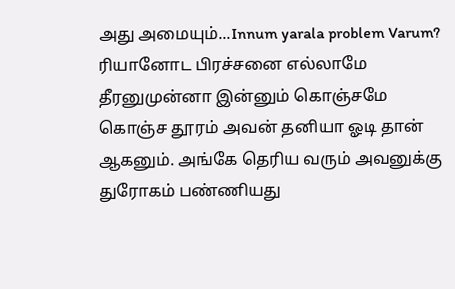அது அமையும்...Innum yarala problem Varum?
ரியானோட பிரச்சனை எல்லாமே தீரனுமுன்னா இன்னும் கொஞ்சமே கொஞ்ச தூரம் அவன் தனியா ஓடி தான் ஆகனும். அங்கே தெரிய வரும் அவனுக்கு துரோகம் பண்ணியது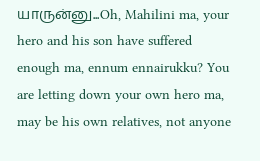யாருன்னு...Oh, Mahilini ma, your hero and his son have suffered enough ma, ennum ennairukku? You are letting down your own hero ma, may be his own relatives, not anyone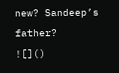new? Sandeep’s father?
![]()